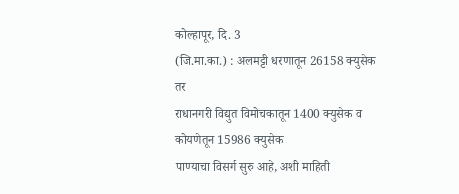कोल्हापूर, दि. 3
(जि.मा.का.) : अलमट्टी धरणातून 26158 क्युसेक तर
राधानगरी विद्युत विमोचकातून 1400 क्युसेक व कोयणेतून 15986 क्युसेक
पाण्याचा विसर्ग सुरु आहे, अशी माहिती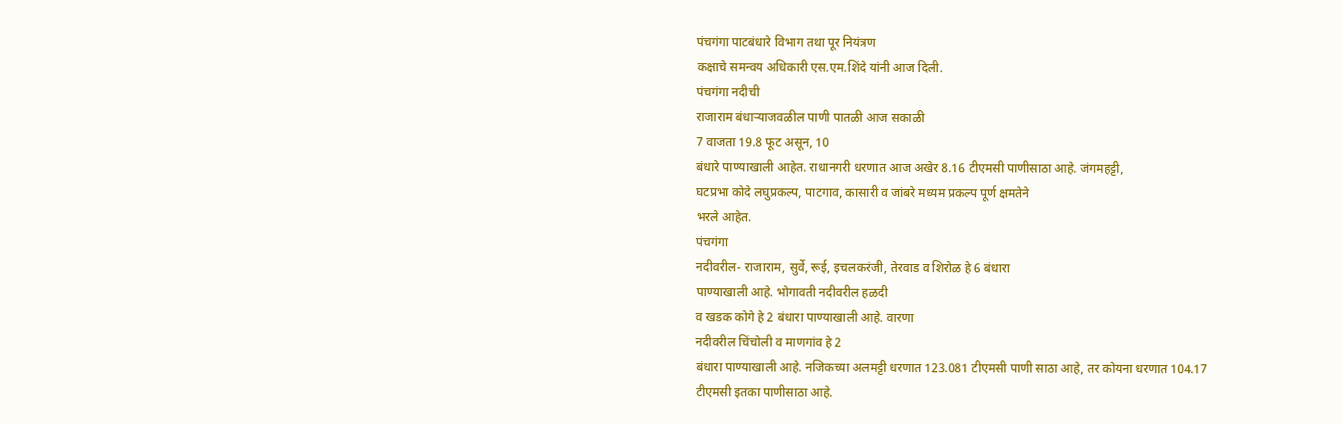पंचगंगा पाटबंधारे विभाग तथा पूर नियंत्रण
कक्षाचे समन्वय अधिकारी एस.एम.शिंदे यांनी आज दिली.
पंचगंगा नदीची
राजाराम बंधाऱ्याजवळील पाणी पातळी आज सकाळी
7 वाजता 19.8 फूट असून, 10
बंधारे पाण्याखाली आहेत. राधानगरी धरणात आज अखेर 8.16 टीएमसी पाणीसाठा आहे. जंगमहट्टी,
घटप्रभा कोदे लघुप्रकल्प, पाटगाव, कासारी व जांबरे मध्यम प्रकल्प पूर्ण क्षमतेने
भरले आहेत.
पंचगंगा
नदीवरील- राजाराम, सुर्वे, रूई, इचलकरंजी, तेरवाड व शिरोळ हे 6 बंधारा
पाण्याखाली आहे. भोगावती नदीवरील हळदी
व खडक कोगे हे 2 बंधारा पाण्याखाली आहे. वारणा
नदीवरील चिंचोली व माणगांव हे 2
बंधारा पाण्याखाली आहे. नजिकच्या अलमट्टी धरणात 123.081 टीएमसी पाणी साठा आहे, तर कोयना धरणात 104.17
टीएमसी इतका पाणीसाठा आहे.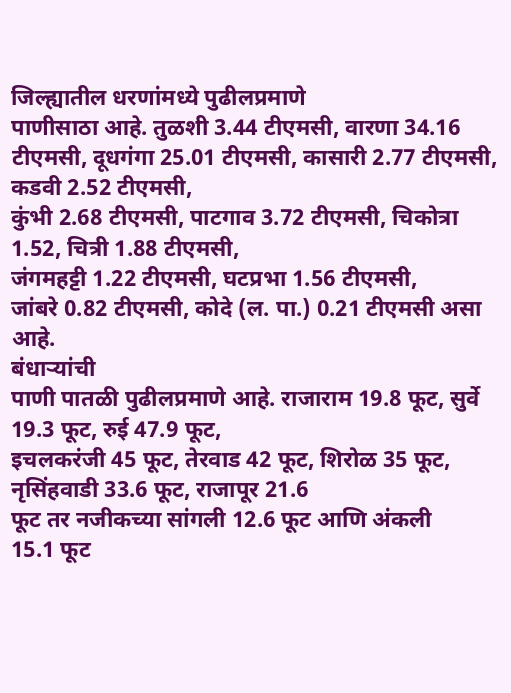जिल्ह्यातील धरणांमध्ये पुढीलप्रमाणे
पाणीसाठा आहे. तुळशी 3.44 टीएमसी, वारणा 34.16
टीएमसी, दूधगंगा 25.01 टीएमसी, कासारी 2.77 टीएमसी, कडवी 2.52 टीएमसी,
कुंभी 2.68 टीएमसी, पाटगाव 3.72 टीएमसी, चिकोत्रा 1.52, चित्री 1.88 टीएमसी,
जंगमहट्टी 1.22 टीएमसी, घटप्रभा 1.56 टीएमसी,
जांबरे 0.82 टीएमसी, कोदे (ल. पा.) 0.21 टीएमसी असा आहे.
बंधाऱ्यांची
पाणी पातळी पुढीलप्रमाणे आहे. राजाराम 19.8 फूट, सुर्वे 19.3 फूट, रुई 47.9 फूट,
इचलकरंजी 45 फूट, तेरवाड 42 फूट, शिरोळ 35 फूट, नृसिंहवाडी 33.6 फूट, राजापूर 21.6
फूट तर नजीकच्या सांगली 12.6 फूट आणि अंकली
15.1 फूट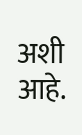अशी आहे.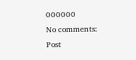000000
No comments:
Post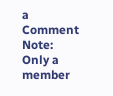a Comment
Note: Only a member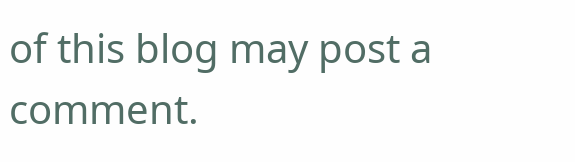of this blog may post a comment.